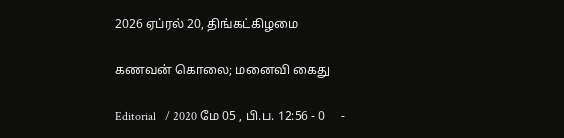2026 ஏப்ரல் 20, திங்கட்கிழமை

கணவன் கொலை; மனைவி கைது

Editorial   / 2020 மே 05 , பி.ப. 12:56 - 0     -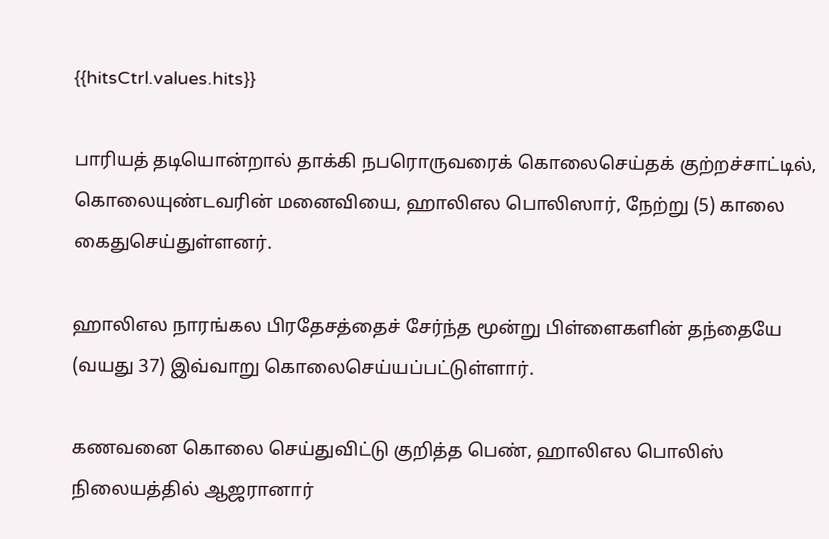{{hitsCtrl.values.hits}}

பாரியத் தடியொன்றால் தாக்கி நபரொருவரைக் கொலைசெய்தக் குற்றச்சாட்டில், கொலையுண்டவரின் மனைவியை, ஹாலிஎல பொலிஸார், நேற்று (5) காலை கைதுசெய்துள்ளனர்.

ஹாலிஎல நாரங்கல பிரதேசத்தைச் சேர்ந்த மூன்று பிள்ளைகளின் தந்தையே (வயது 37) இவ்வாறு கொலைசெய்யப்பட்டுள்ளார்.

கணவனை கொலை செய்துவிட்டு குறித்த பெண், ஹாலிஎல பொலிஸ் நிலையத்தில் ஆஜரானார்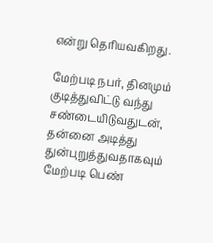என்று தெரியவகிறது.

மேற்படி நபர், தினமும் குடித்துவிட்டு வந்து சண்டையிடுவதுடன், தன்னை அடித்து துன்புறுத்துவதாகவும் மேற்படி பெண்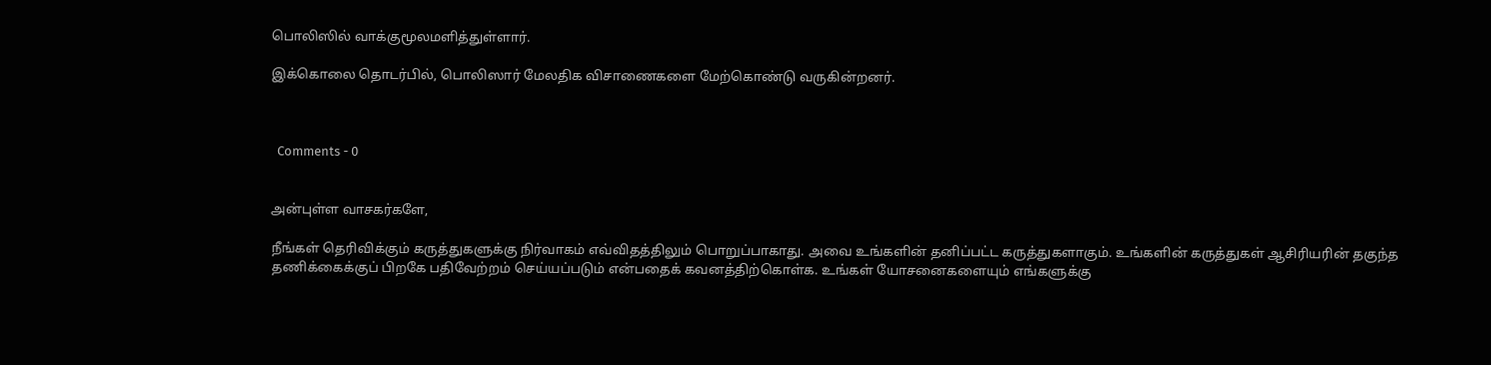பொலிஸில் வாக்குமூலமளித்துள்ளார்.

இக்கொலை தொடர்பில், பொலிஸார் மேலதிக விசாணைகளை மேற்கொண்டு வருகின்றனர்.



  Comments - 0


அன்புள்ள வாசகர்களே,

நீங்கள் தெரிவிக்கும் கருத்துகளுக்கு நிர்வாகம் எவ்விதத்திலும் பொறுப்பாகாது. அவை உங்களின் தனிப்பட்ட கருத்துகளாகும். உங்களின் கருத்துகள் ஆசிரியரின் தகுந்த தணிக்கைக்குப் பிறகே பதிவேற்றம் செய்யப்படும் என்பதைக் கவனத்திற்கொள்க. உங்கள் யோசனைகளையும் எங்களுக்கு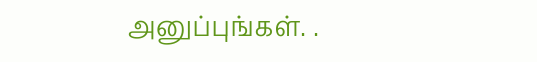அனுப்புங்கள். .